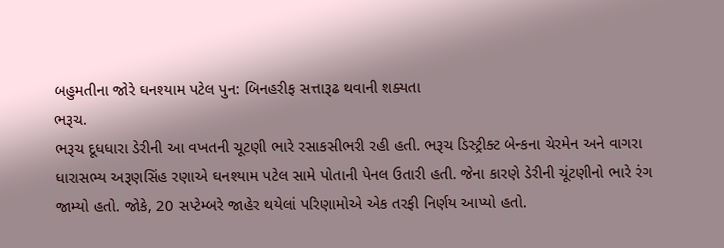બહુમતીના જોરે ઘનશ્યામ પટેલ પુન: બિનહરીફ સત્તારૂઢ થવાની શક્યતા
ભરૂચ.
ભરૂચ દૂધધારા ડેરીની આ વખતની ચૂટણી ભારે રસાકસીભરી રહી હતી. ભરૂચ ડિસ્ટ્રીક્ટ બેન્કના ચેરમેન અને વાગરા ધારાસભ્ય અરૂણસિંહ રણાએ ઘનશ્યામ પટેલ સામે પોતાની પેનલ ઉતારી હતી. જેના કારણે ડેરીની ચૂંટણીનો ભારે રંગ જામ્યો હતો. જોકે, 20 સપ્ટેમ્બરે જાહેર થયેલાં પરિણામોએ એક તરફી નિર્ણય આપ્યો હતો.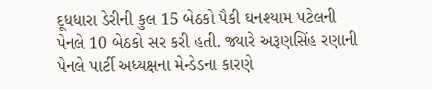દૂધધારા ડેરીની કુલ 15 બેઠકો પૈકી ઘનશ્યામ પટેલની પેનલે 10 બેઠકો સર કરી હતી. જ્યારે અરૂણસિંહ રણાની પેનલે પાર્ટી અધ્યક્ષના મેન્ડેડના કારણે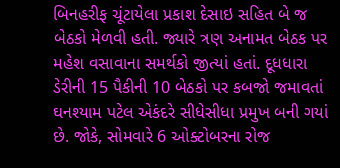બિનહરીફ ચૂંટાયેલા પ્રકાશ દેસાઇ સહિત બે જ બેઠકો મેળવી હતી. જ્યારે ત્રણ અનામત બેઠક પર મહેશ વસાવાના સમર્થકો જીત્યાં હતાં. દૂધધારા ડેરીની 15 પૈકીની 10 બેઠકો પર કબજો જમાવતાં ઘનશ્યામ પટેલ એકંદરે સીધેસીધા પ્રમુખ બની ગયાં છે. જોકે, સોમવારે 6 ઓક્ટોબરના રોજ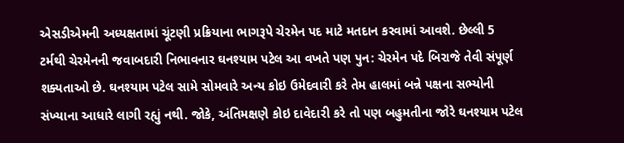એસડીએમની અધ્યક્ષતામાં ચૂંટણી પ્રક્રિયાના ભાગરૂપે ચેરમેન પદ માટે મતદાન કરવામાં આવશે. છેલ્લી 5 ટર્મથી ચેરમેનની જવાબદારી નિભાવનાર ઘનશ્યામ પટેલ આ વખતે પણ પુન: ચેરમેન પદે બિરાજે તેવી સંપૂર્ણ શક્યતાઓ છે. ઘનશ્યામ પટેલ સામે સોમવારે અન્ય કોઇ ઉમેદવારી કરે તેમ હાલમાં બન્ને પક્ષના સભ્યોની સંખ્યાના આધારે લાગી રહ્યું નથી. જોકે, અંતિમક્ષણે કોઇ દાવેદારી કરે તો પણ બહુમતીના જોરે ઘનશ્યામ પટેલ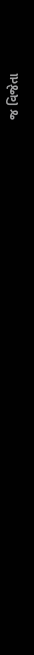જ વિજેતા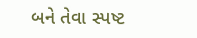બને તેવા સ્પષ્ટ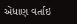એંધાણ વર્તાઇ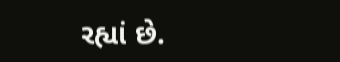રહ્યાં છે.